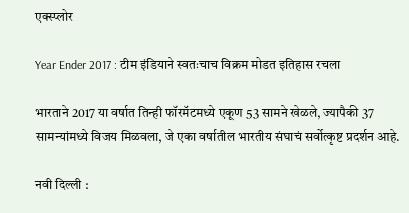एक्स्प्लोर

Year Ender 2017 : टीम इंडियाने स्वतःचाच विक्रम मोडत इतिहास रचला

भारताने 2017 या वर्षात तिन्ही फॉरमॅटमध्ये एकूण 53 सामने खेळले, ज्यापैकी 37 सामन्यांमध्ये विजय मिळवला, जे एका वर्षातील भारतीय संघाचं सर्वोत्कृष्ट प्रदर्शन आहे.

नवी दिल्ली :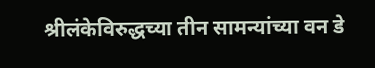श्रीलंकेविरुद्धच्या तीन सामन्यांच्या वन डे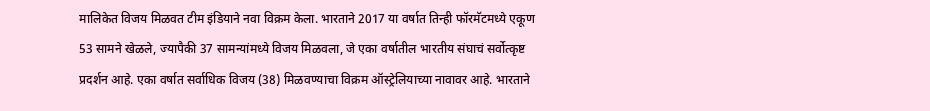मालिकेत विजय मिळवत टीम इंडियाने नवा विक्रम केला. भारताने 2017 या वर्षात तिन्ही फॉरमॅटमध्ये एकूण 53 सामने खेळले, ज्यापैकी 37 सामन्यांमध्ये विजय मिळवला, जे एका वर्षातील भारतीय संघाचं सर्वोत्कृष्ट प्रदर्शन आहे. एका वर्षात सर्वाधिक विजय (38) मिळवण्याचा विक्रम ऑस्ट्रेलियाच्या नावावर आहे. भारताने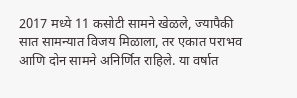2017 मध्ये 11 कसोटी सामने खेळले, ज्यापैकी सात सामन्यात विजय मिळाला, तर एकात पराभव आणि दोन सामने अनिर्णित राहिले. या वर्षात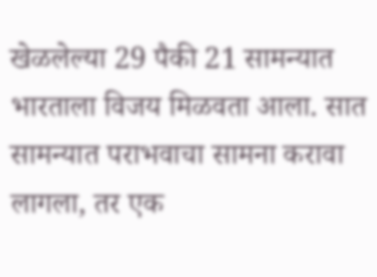खेळलेल्या 29 पैकी 21 सामन्यात भारताला विजय मिळवता आला. सात सामन्यात पराभवाचा सामना करावा लागला, तर एक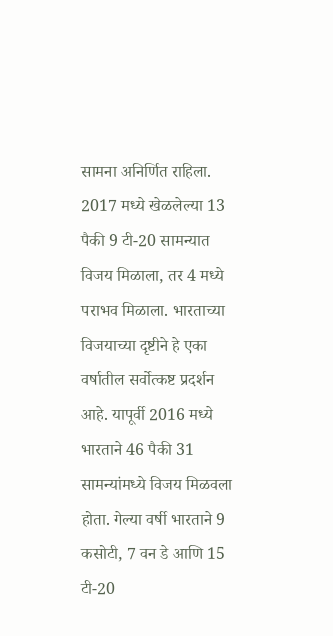सामना अनिर्णित राहिला. 2017 मध्ये खेळलेल्या 13 पैकी 9 टी-20 सामन्यात विजय मिळाला, तर 4 मध्ये पराभव मिळाला. भारताच्या विजयाच्या दृष्टीने हे एका वर्षातील सर्वोत्कष्ट प्रदर्शन आहे. यापूर्वी 2016 मध्ये भारताने 46 पैकी 31 सामन्यांमध्ये विजय मिळवला होता. गेल्या वर्षी भारताने 9 कसोटी, 7 वन डे आणि 15 टी-20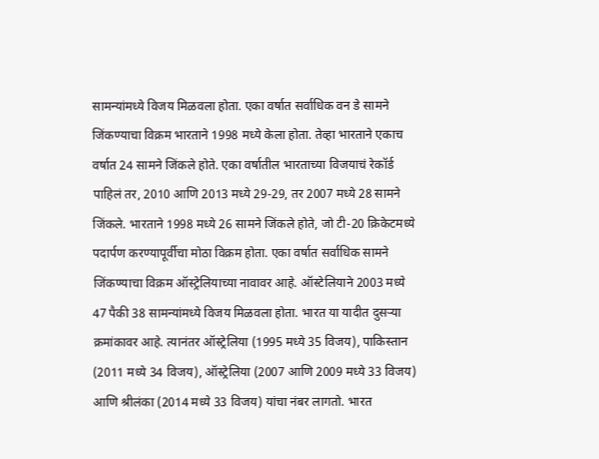सामन्यांमध्ये विजय मिळवला होता. एका वर्षात सर्वाधिक वन डे सामने जिंकण्याचा विक्रम भारताने 1998 मध्ये केला होता. तेव्हा भारताने एकाच वर्षात 24 सामने जिंकले होते. एका वर्षातील भारताच्या विजयाचं रेकॉर्ड पाहिलं तर, 2010 आणि 2013 मध्ये 29-29, तर 2007 मध्ये 28 सामने जिंकले. भारताने 1998 मध्ये 26 सामने जिंकले होते, जो टी-20 क्रिकेटमध्ये पदार्पण करण्यापूर्वीचा मोठा विक्रम होता. एका वर्षात सर्वाधिक सामने जिंकण्याचा विक्रम ऑस्ट्रेलियाच्या नावावर आहे. ऑस्टेलियाने 2003 मध्ये 47 पैकी 38 सामन्यांमध्ये विजय मिळवला होता. भारत या यादीत दुसऱ्या क्रमांकावर आहे. त्यानंतर ऑस्ट्रेलिया (1995 मध्ये 35 विजय), पाकिस्तान (2011 मध्ये 34 विजय), ऑस्ट्रेलिया (2007 आणि 2009 मध्ये 33 विजय) आणि श्रीलंका (2014 मध्ये 33 विजय) यांचा नंबर लागतो. भारत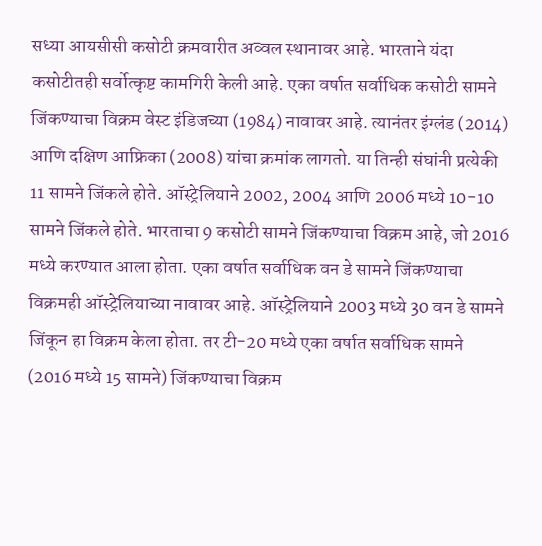सध्या आयसीसी कसोटी क्रमवारीत अव्वल स्थानावर आहे. भारताने यंदा कसोटीतही सर्वोत्कृष्ट कामगिरी केली आहे. एका वर्षात सर्वाधिक कसोटी सामने जिंकण्याचा विक्रम वेस्ट इंडिजच्या (1984) नावावर आहे. त्यानंतर इंग्लंड (2014) आणि दक्षिण आफ्रिका (2008) यांचा क्रमांक लागतो. या तिन्ही संघांनी प्रत्येकी 11 सामने जिंकले होते. ऑस्ट्रेलियाने 2002, 2004 आणि 2006 मध्ये 10-10 सामने जिंकले होते. भारताचा 9 कसोटी सामने जिंकण्याचा विक्रम आहे, जो 2016 मध्ये करण्यात आला होता. एका वर्षात सर्वाधिक वन डे सामने जिंकण्याचा विक्रमही ऑस्ट्रेलियाच्या नावावर आहे. ऑस्ट्रेलियाने 2003 मध्ये 30 वन डे सामने जिंकून हा विक्रम केला होता. तर टी-20 मध्ये एका वर्षात सर्वाधिक सामने (2016 मध्ये 15 सामने) जिंकण्याचा विक्रम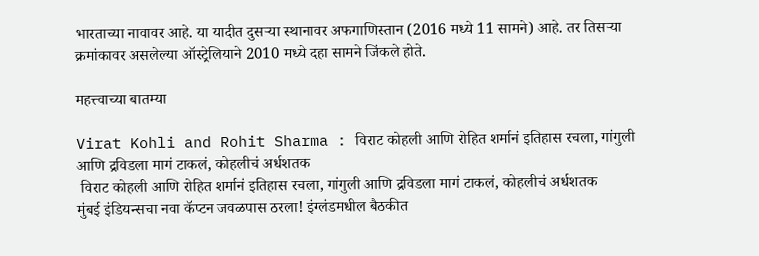भारताच्या नावावर आहे. या यादीत दुसऱ्या स्थानावर अफगाणिस्तान (2016 मध्ये 11 सामने) आहे. तर तिसऱ्या क्रमांकावर असलेल्या ऑस्ट्रेलियाने 2010 मध्ये दहा सामने जिंकले होते.

महत्त्वाच्या बातम्या

Virat Kohli and Rohit Sharma : विराट कोहली आणि रोहित शर्मानं इतिहास रचला, गांगुली आणि द्रविडला मागं टाकलं, कोहलीचं अर्धशतक
 विराट कोहली आणि रोहित शर्मानं इतिहास रचला, गांगुली आणि द्रविडला मागं टाकलं, कोहलीचं अर्धशतक
मुंबई इंडियन्सचा नवा कॅप्टन जवळपास ठरला! इंग्लंडमधील बैठकीत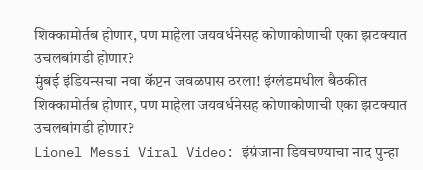शिक्कामोर्तब होणार, पण माहेला जयवर्धनेसह कोणाकोणाची एका झटक्यात उचलबांगडी होणार?
मुंबई इंडियन्सचा नवा कॅप्टन जवळपास ठरला! इंग्लंडमधील बैठकीत शिक्कामोर्तब होणार, पण माहेला जयवर्धनेसह कोणाकोणाची एका झटक्यात उचलबांगडी होणार?
Lionel Messi Viral Video: इंग्रंजाना डिवचण्याचा नाद पुन्हा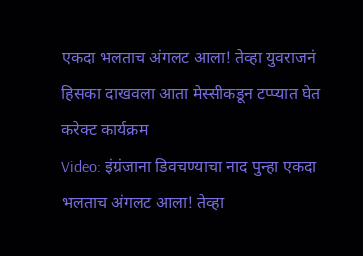एकदा भलताच अंगलट आला! तेव्हा युवराजनं हिसका दाखवला आता मेस्सीकडून टप्प्यात घेत करेक्ट कार्यक्रम
Video: इंग्रंजाना डिवचण्याचा नाद पुन्हा एकदा भलताच अंगलट आला! तेव्हा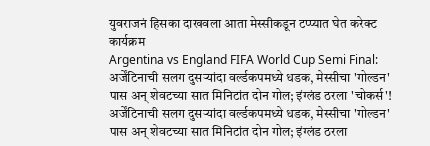युवराजनं हिसका दाखवला आता मेस्सीकडून टप्प्यात घेत करेक्ट कार्यक्रम
Argentina vs England FIFA World Cup Semi Final: अर्जेंटिनाची सलग दुसऱ्यांदा वर्ल्डकपमध्ये धडक, मेस्सीचा 'गोल्डन' पास अन् शेवटच्या सात मिनिटांत दोन गोल; इंग्लंड ठरला 'चोकर्स'!
अर्जेंटिनाची सलग दुसऱ्यांदा वर्ल्डकपमध्ये धडक, मेस्सीचा 'गोल्डन' पास अन् शेवटच्या सात मिनिटांत दोन गोल; इंग्लंड ठरला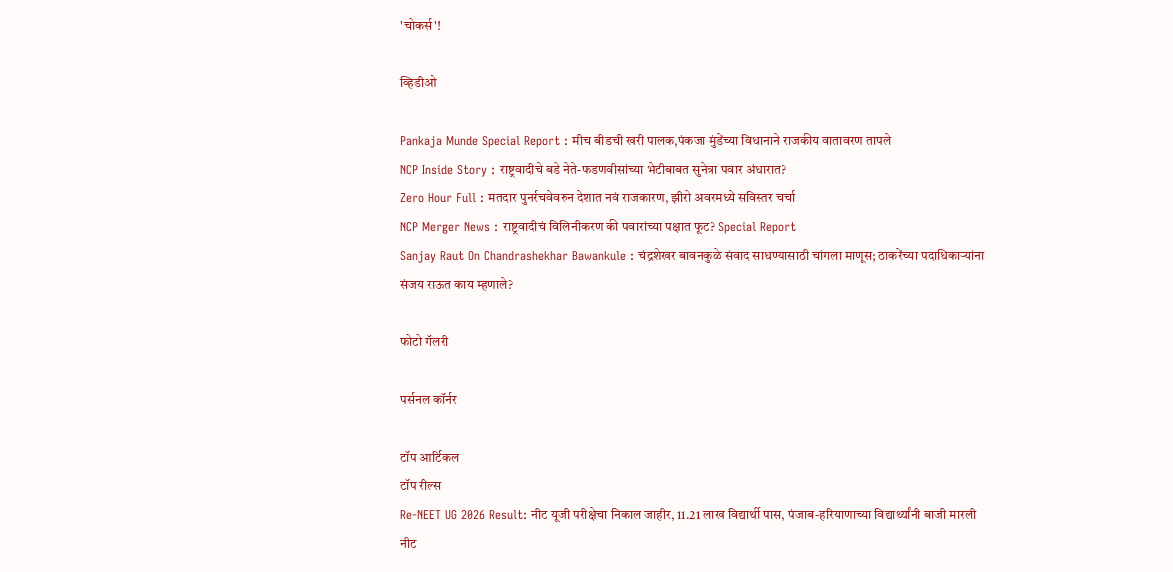'चोकर्स'!

व्हिडीओ

Pankaja Munde Special Report : मीच बीडची खरी पालक,पंकजा मुंडेंच्या विधानाने राजकीय वातावरण तापले
NCP Inside Story : राष्ट्रवादीचे बडे नेते-फडणवीसांच्या भेटीबाबत सुनेत्रा पवार अंधारात?
Zero Hour Full : मतदार पुनर्रचवेवरुन देशात नवं राजकारण, झीरो अवरमध्ये सविस्तर चर्चा
NCP Merger News : राष्ट्रवादीचं विलिनीकरण की पवारांच्या पक्षात फूट? Special Report
Sanjay Raut On Chandrashekhar Bawankule : चंद्रशेखर बावनकुळे संवाद साधण्यासाठी चांगला माणूस; ठाकरेंच्या पदाधिकाऱ्यांना संजय राऊत काय म्हणाले?

फोटो गॅलरी

पर्सनल कॉर्नर

टॉप आर्टिकल
टॉप रील्स
Re-NEET UG 2026 Result: नीट यूजी परीक्षेचा निकाल जाहीर, 11.21 लाख विद्यार्थी पास, पंजाब-हरियाणाच्या विद्यार्थ्यांनी बाजी मारली
नीट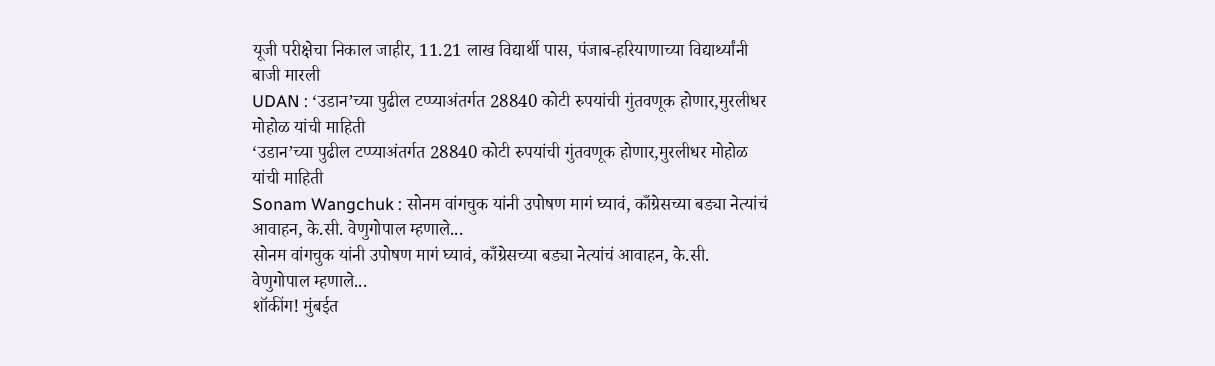यूजी परीक्षेचा निकाल जाहीर, 11.21 लाख विद्यार्थी पास, पंजाब-हरियाणाच्या विद्यार्थ्यांनी बाजी मारली
UDAN : ‘उडान’च्या पुढील टप्प्याअंतर्गत 28840 कोटी रुपयांची गुंतवणूक होणार,मुरलीधर मोहोळ यांची माहिती
‘उडान’च्या पुढील टप्प्याअंतर्गत 28840 कोटी रुपयांची गुंतवणूक होणार,मुरलीधर मोहोळ यांची माहिती
Sonam Wangchuk : सोनम वांगचुक यांनी उपोषण मागं घ्यावं, काँग्रेसच्या बड्या नेत्यांचं आवाहन, के.सी. वेणुगोपाल म्हणाले...
सोनम वांगचुक यांनी उपोषण मागं घ्यावं, काँग्रेसच्या बड्या नेत्यांचं आवाहन, के.सी. वेणुगोपाल म्हणाले...
शॉकींग! मुंबईत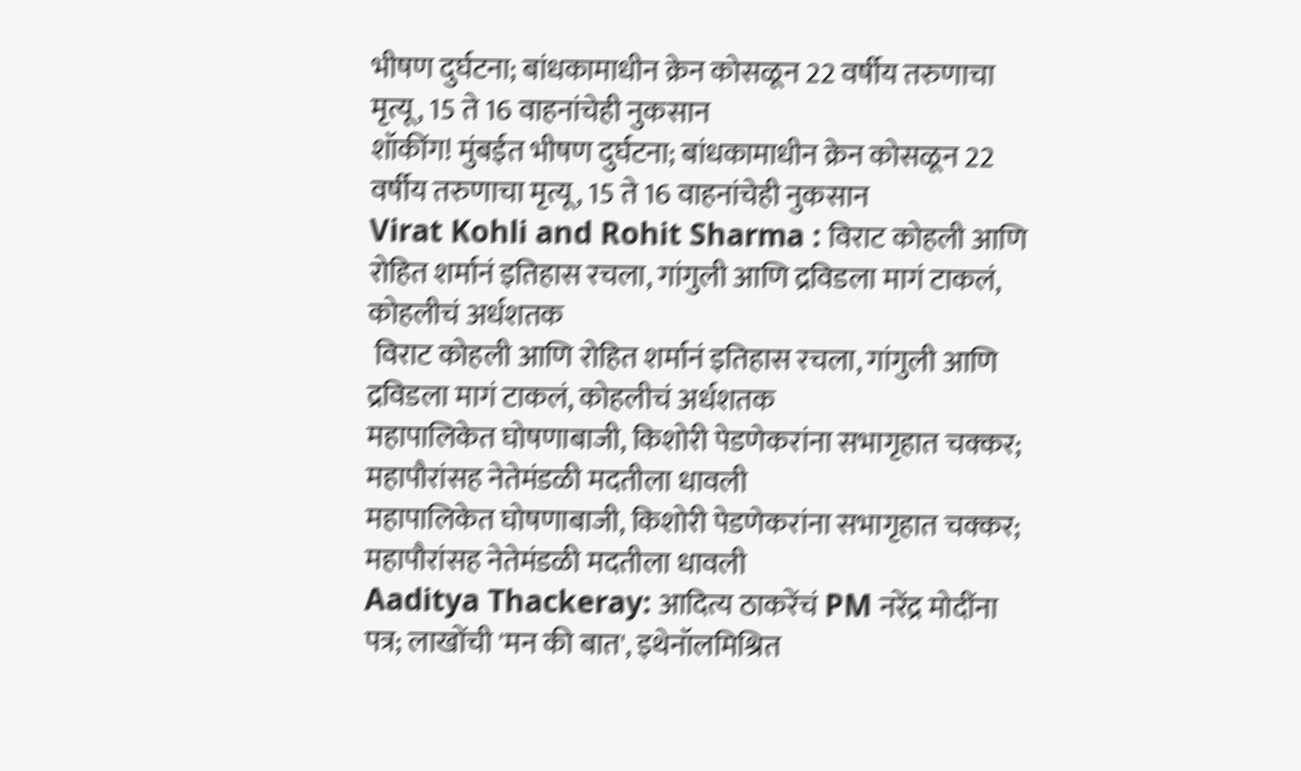भीषण दुर्घटना; बांधकामाधीन क्रेन कोसळून 22 वर्षीय तरुणाचा मृत्यू, 15 ते 16 वाहनांचेही नुकसान
शॉकींग! मुंबईत भीषण दुर्घटना; बांधकामाधीन क्रेन कोसळून 22 वर्षीय तरुणाचा मृत्यू, 15 ते 16 वाहनांचेही नुकसान
Virat Kohli and Rohit Sharma : विराट कोहली आणि रोहित शर्मानं इतिहास रचला, गांगुली आणि द्रविडला मागं टाकलं, कोहलीचं अर्धशतक
 विराट कोहली आणि रोहित शर्मानं इतिहास रचला, गांगुली आणि द्रविडला मागं टाकलं, कोहलीचं अर्धशतक
महापालिकेत घोषणाबाजी, किशोरी पेडणेकरांना सभागृहात चक्कर; महापौरांसह नेतेमंडळी मदतीला धावली
महापालिकेत घोषणाबाजी, किशोरी पेडणेकरांना सभागृहात चक्कर; महापौरांसह नेतेमंडळी मदतीला धावली
Aaditya Thackeray: आदित्य ठाकरेंचं PM नरेंद्र मोदींना पत्र; लाखोंची 'मन की बात', इथेनॉलमिश्रित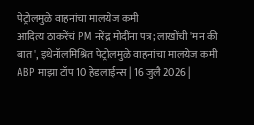पेट्रोलमुळे वाहनांचा मालयेज कमी
आदित्य ठाकरेंचं PM नरेंद्र मोदींना पत्र; लाखोंची 'मन की बात', इथेनॉलमिश्रित पेट्रोलमुळे वाहनांचा मालयेज कमी
ABP माझा टॉप 10 हेडलाईन्स | 16 जुलै 2026 |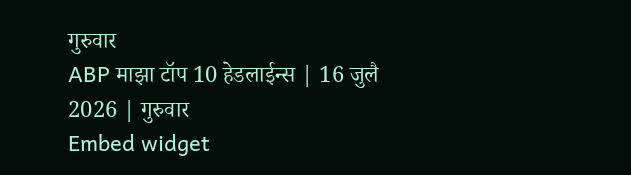गुरुवार
ABP माझा टॉप 10 हेडलाईन्स | 16 जुलै 2026 | गुरुवार
Embed widget